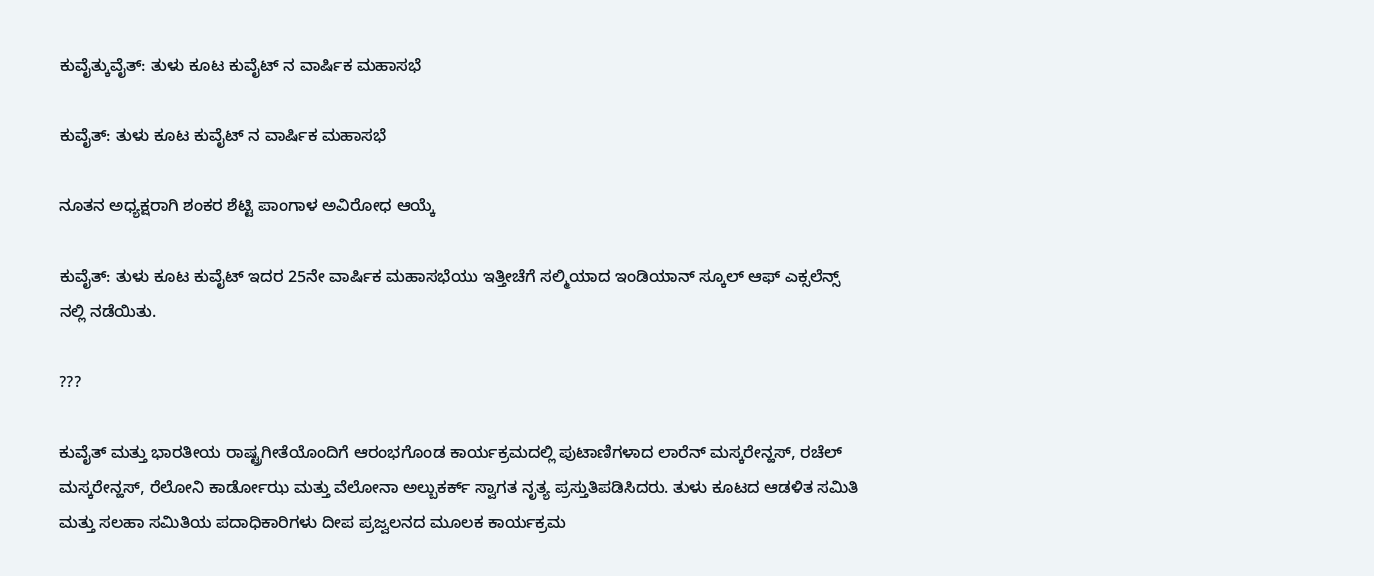ಕುವೈತ್ಕುವೈತ್: ತುಳು ಕೂಟ ಕುವೈಟ್ ನ ವಾರ್ಷಿಕ ಮಹಾಸಭೆ

ಕುವೈತ್: ತುಳು ಕೂಟ ಕುವೈಟ್ ನ ವಾರ್ಷಿಕ ಮಹಾಸಭೆ

ನೂತನ ಅಧ್ಯಕ್ಷರಾಗಿ ಶಂಕರ ಶೆಟ್ಟಿ ಪಾಂಗಾಳ ಅವಿರೋಧ ಆಯ್ಕೆ

ಕುವೈತ್: ತುಳು ಕೂಟ ಕುವೈಟ್ ಇದರ 25ನೇ ವಾರ್ಷಿಕ ಮಹಾಸಭೆಯು ಇತ್ತೀಚೆಗೆ ಸಲ್ಮಿಯಾದ ಇಂಡಿಯಾನ್ ಸ್ಕೂಲ್ ಆಫ್ ಎಕ್ಸಲೆನ್ಸ್ ನಲ್ಲಿ ನಡೆಯಿತು.

???

ಕುವೈತ್ ಮತ್ತು ಭಾರತೀಯ ರಾಷ್ಟ್ರಗೀತೆಯೊಂದಿಗೆ ಆರಂಭಗೊಂಡ ಕಾರ್ಯಕ್ರಮದಲ್ಲಿ ಪುಟಾಣಿಗಳಾದ ಲಾರೆನ್ ಮಸ್ಕರೇನ್ಹಸ್, ರಚೆಲ್ ಮಸ್ಕರೇನ್ಹಸ್, ರೆಲೋನಿ ಕಾರ್ಡೋಝ ಮತ್ತು ವೆಲೋನಾ ಅಲ್ಬುಕರ್ಕ್ ಸ್ವಾಗತ ನೃತ್ಯ ಪ್ರಸ್ತುತಿಪಡಿಸಿದರು. ತುಳು ಕೂಟದ ಆಡಳಿತ ಸಮಿತಿ ಮತ್ತು ಸಲಹಾ ಸಮಿತಿಯ ಪದಾಧಿಕಾರಿಗಳು ದೀಪ ಪ್ರಜ್ವಲನದ ಮೂಲಕ ಕಾರ್ಯಕ್ರಮ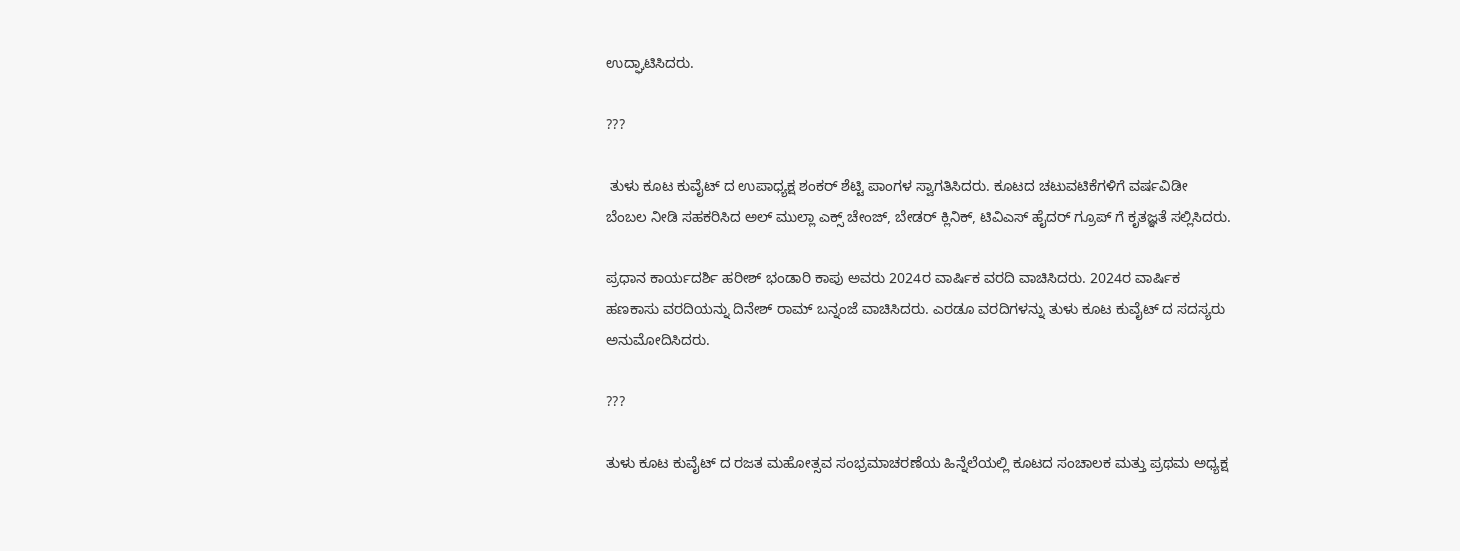ಉದ್ಘಾಟಿಸಿದರು.

???

 ತುಳು ಕೂಟ ಕುವೈಟ್ ದ ಉಪಾಧ್ಯಕ್ಷ ಶಂಕರ್ ಶೆಟ್ಟಿ ಪಾಂಗಳ ಸ್ವಾಗತಿಸಿದರು. ಕೂಟದ ಚಟುವಟಿಕೆಗಳಿಗೆ ವರ್ಷವಿಡೀ ಬೆಂಬಲ ನೀಡಿ ಸಹಕರಿಸಿದ ಅಲ್ ಮುಲ್ಲಾ ಎಕ್ಸ್ ಚೇಂಜ್, ಬೇಡರ್ ಕ್ಲಿನಿಕ್, ಟಿವಿಎಸ್ ಹೈದರ್ ಗ್ರೂಪ್ ಗೆ ಕೃತಜ್ಞತೆ ಸಲ್ಲಿಸಿದರು.

ಪ್ರಧಾನ ಕಾರ್ಯದರ್ಶಿ ಹರೀಶ್ ಭಂಡಾರಿ ಕಾಪು ಅವರು 2024ರ ವಾರ್ಷಿಕ ವರದಿ ವಾಚಿಸಿದರು. 2024ರ ವಾರ್ಷಿಕ ಹಣಕಾಸು ವರದಿಯನ್ನು ದಿನೇಶ್ ರಾಮ್ ಬನ್ನಂಜೆ ವಾಚಿಸಿದರು. ಎರಡೂ ವರದಿಗಳನ್ನು ತುಳು ಕೂಟ ಕುವೈಟ್ ದ ಸದಸ್ಯರು ಅನುಮೋದಿಸಿದರು.

???

ತುಳು ಕೂಟ ಕುವೈಟ್ ದ ರಜತ ಮಹೋತ್ಸವ ಸಂಭ್ರಮಾಚರಣೆಯ ಹಿನ್ನೆಲೆಯಲ್ಲಿ ಕೂಟದ ಸಂಚಾಲಕ ಮತ್ತು ಪ್ರಥಮ ಅಧ್ಯಕ್ಷ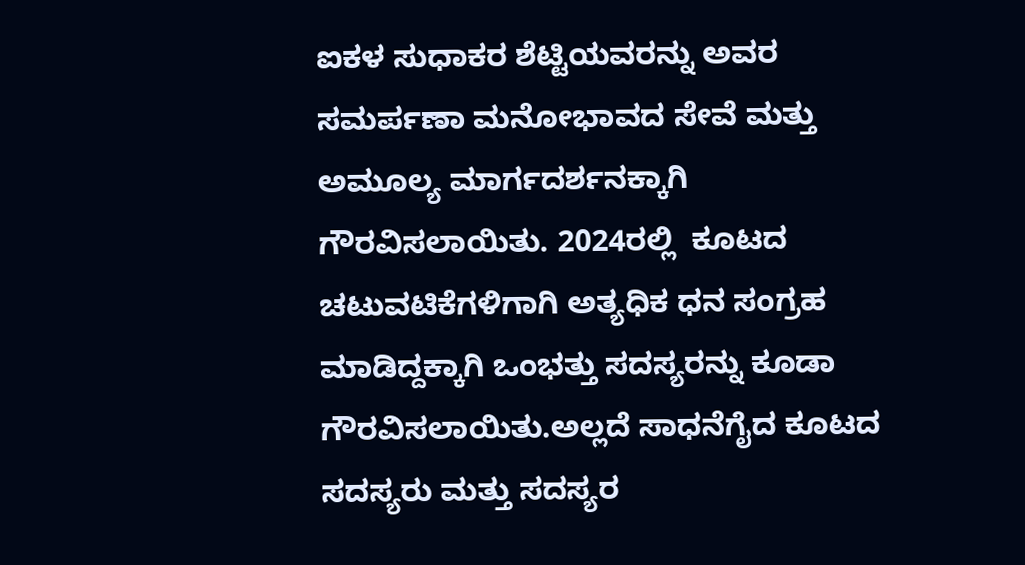ಐಕಳ ಸುಧಾಕರ ಶೆಟ್ಟಿಯವರನ್ನು ಅವರ ಸಮರ್ಪಣಾ ಮನೋಭಾವದ ಸೇವೆ ಮತ್ತು ಅಮೂಲ್ಯ ಮಾರ್ಗದರ್ಶನಕ್ಕಾಗಿ ಗೌರವಿಸಲಾಯಿತು. 2024ರಲ್ಲಿ  ಕೂಟದ ಚಟುವಟಿಕೆಗಳಿಗಾಗಿ ಅತ್ಯಧಿಕ ಧನ ಸಂಗ್ರಹ ಮಾಡಿದ್ದಕ್ಕಾಗಿ ಒಂಭತ್ತು ಸದಸ್ಯರನ್ನು ಕೂಡಾ ಗೌರವಿಸಲಾಯಿತು.ಅಲ್ಲದೆ ಸಾಧನೆಗೈದ ಕೂಟದ ಸದಸ್ಯರು ಮತ್ತು ಸದಸ್ಯರ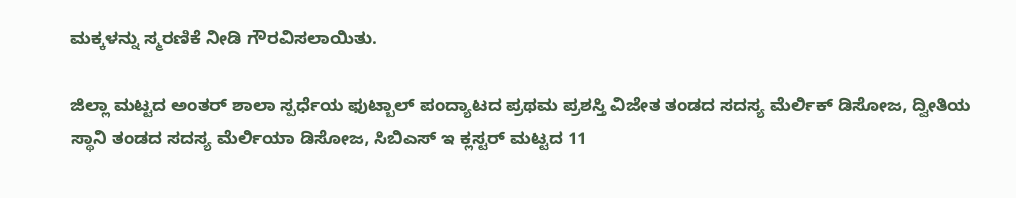ಮಕ್ಕಳನ್ನು ಸ್ಮರಣಿಕೆ ನೀಡಿ ಗೌರವಿಸಲಾಯಿತು.

ಜಿಲ್ಲಾ ಮಟ್ಟದ ಅಂತರ್ ಶಾಲಾ ಸ್ಪರ್ಧೆಯ ಫುಟ್ಬಾಲ್ ಪಂದ್ಯಾಟದ ಪ್ರಥಮ ಪ್ರಶಸ್ತಿ ವಿಜೇತ ತಂಡದ ಸದಸ್ಯ ಮೆರ್ಲಿಕ್ ಡಿಸೋಜ, ದ್ವೀತಿಯ ಸ್ಥಾನಿ ತಂಡದ ಸದಸ್ಯ ಮೆರ್ಲಿಯಾ ಡಿಸೋಜ, ಸಿಬಿಎಸ್ ಇ ಕ್ಲಸ್ಟರ್ ಮಟ್ಟದ 11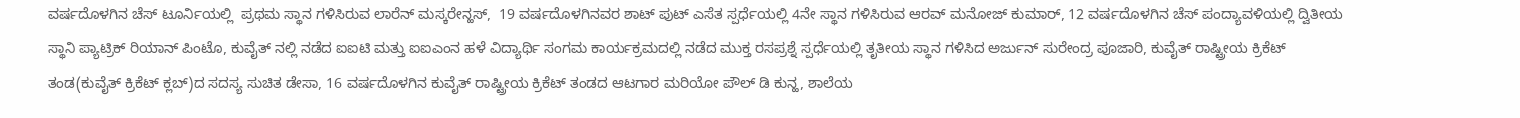ವರ್ಷದೊಳಗಿನ ಚೆಸ್ ಟೂರ್ನಿಯಲ್ಲಿ  ಪ್ರಥಮ ಸ್ಥಾನ ಗಳಿಸಿರುವ ಲಾರೆನ್ ಮಸ್ಕರೇನ್ಹಸ್,  19 ವರ್ಷದೊಳಗಿನವರ ಶಾಟ್ ಪುಟ್ ಎಸೆತ ಸ್ಪರ್ಧೆಯಲ್ಲಿ 4ನೇ ಸ್ಥಾನ ಗಳಿಸಿರುವ ಆರವ್ ಮನೋಜ್ ಕುಮಾರ್, 12 ವರ್ಷದೊಳಗಿನ ಚೆಸ್ ಪಂದ್ಯಾವಳಿಯಲ್ಲಿ ದ್ವಿತೀಯ ಸ್ಥಾನಿ ಪ್ಯಾಟ್ರಿಕ್ ರಿಯಾನ್ ಪಿಂಟೊ, ಕುವೈತ್ ನಲ್ಲಿ ನಡೆದ ಐಐಟಿ ಮತ್ತು ಐಐಎಂನ ಹಳೆ ವಿದ್ಯಾರ್ಥಿ ಸಂಗಮ ಕಾರ್ಯಕ್ರಮದಲ್ಲಿ ನಡೆದ ಮುಕ್ತ ರಸಪ್ರಶ್ನೆ ಸ್ಪರ್ಧೆಯಲ್ಲಿ ತೃತೀಯ ಸ್ಥಾನ ಗಳಿಸಿದ ಅರ್ಜುನ್ ಸುರೇಂದ್ರ ಪೂಜಾರಿ, ಕುವೈತ್ ರಾಷ್ಟ್ರೀಯ ಕ್ರಿಕೆಟ್ ತಂಡ(ಕುವೈತ್ ಕ್ರಿಕೆಟ್ ಕ್ಲಬ್)ದ ಸದಸ್ಯ ಸುಚಿತ ಡೇಸಾ, 16 ವರ್ಷದೊಳಗಿನ ಕುವೈತ್ ರಾಷ್ಟ್ರೀಯ ಕ್ರಿಕೆಟ್ ತಂಡದ ಆಟಗಾರ ಮರಿಯೋ ಪೌಲ್ ಡಿ ಕುನ್ಹ, ಶಾಲೆಯ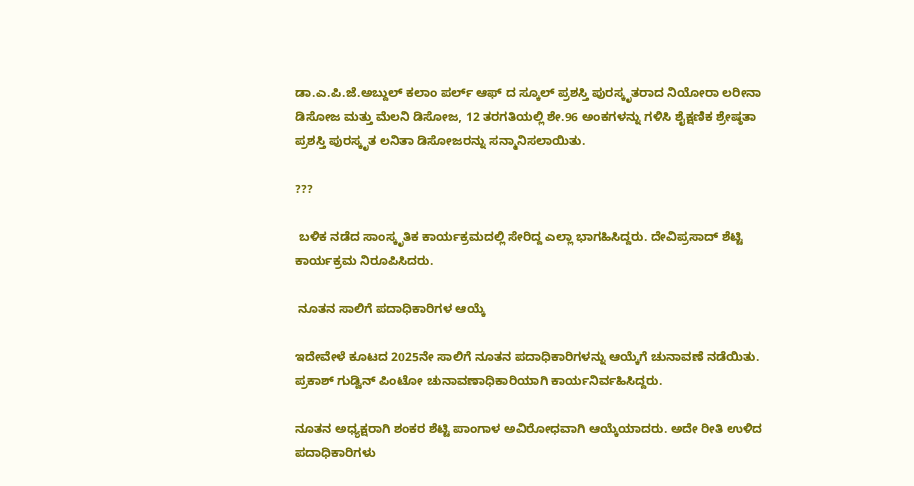ಡಾ.ಎ.ಪಿ.ಜೆ.ಅಬ್ದುಲ್ ಕಲಾಂ ಪರ್ಲ್ ಆಫ್ ದ ಸ್ಕೂಲ್ ಪ್ರಶಸ್ತಿ ಪುರಸ್ಕೃತರಾದ ನಿಯೋರಾ ಲರೀನಾ ಡಿಸೋಜ ಮತ್ತು ಮೆಲನಿ ಡಿಸೋಜ, 12 ತರಗತಿಯಲ್ಲಿ ಶೇ.96 ಅಂಕಗಳನ್ನು ಗಳಿಸಿ ಶೈಕ್ಷಣಿಕ ಶ್ರೇಷ್ಠತಾ ಪ್ರಶಸ್ತಿ ಪುರಸ್ಕೃತ ಲನಿತಾ ಡಿಸೋಜರನ್ನು ಸನ್ಮಾನಿಸಲಾಯಿತು.

???

 ಬಳಿಕ ನಡೆದ ಸಾಂಸ್ಕೃತಿಕ ಕಾರ್ಯಕ್ರಮದಲ್ಲಿ ಸೇರಿದ್ದ ಎಲ್ಲಾ ಭಾಗಹಿಸಿದ್ದರು. ದೇವಿಪ್ರಸಾದ್ ಶೆಟ್ಟಿ ಕಾರ್ಯಕ್ರಮ ನಿರೂಪಿಸಿದರು.

 ನೂತನ ಸಾಲಿಗೆ ಪದಾಧಿಕಾರಿಗಳ ಆಯ್ಕೆ

ಇದೇವೇಳೆ ಕೂಟದ 2025ನೇ ಸಾಲಿಗೆ ನೂತನ ಪದಾಧಿಕಾರಿಗಳನ್ನು ಆಯ್ಕೆಗೆ ಚುನಾವಣೆ ನಡೆಯಿತು. ಪ್ರಕಾಶ್ ಗುಡ್ವಿನ್ ಪಿಂಟೋ ಚುನಾವಣಾಧಿಕಾರಿಯಾಗಿ ಕಾರ್ಯನಿರ್ವಹಿಸಿದ್ದರು.

ನೂತನ ಅಧ್ಯಕ್ಷರಾಗಿ ಶಂಕರ ಶೆಟ್ಟಿ ಪಾಂಗಾಳ ಅವಿರೋಧವಾಗಿ ಆಯ್ಕೆಯಾದರು. ಅದೇ ರೀತಿ ಉಳಿದ ಪದಾಧಿಕಾರಿಗಳು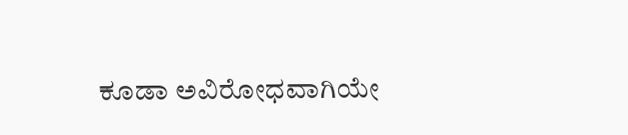ಕೂಡಾ ಅವಿರೋಧವಾಗಿಯೇ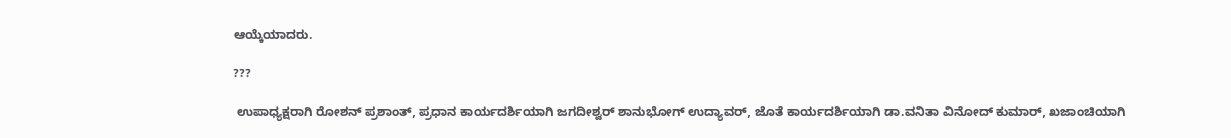ಆಯ್ಕೆಯಾದರು.

???

 ಉಪಾಧ್ಯಕ್ಷರಾಗಿ ರೋಶನ್ ಪ್ರಶಾಂತ್, ಪ್ರಧಾನ ಕಾರ್ಯದರ್ಶಿಯಾಗಿ ಜಗದೀಶ್ವರ್ ಶಾನುಭೋಗ್ ಉದ್ಯಾವರ್, ಜೊತೆ ಕಾರ್ಯದರ್ಶಿಯಾಗಿ ಡಾ.ವನಿತಾ ವಿನೋದ್ ಕುಮಾರ್, ಖಜಾಂಚಿಯಾಗಿ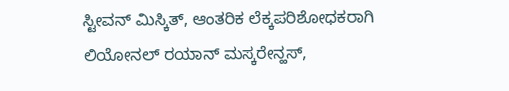ಸ್ಟೀವನ್ ಮಿಸ್ಕಿತ್, ಆಂತರಿಕ ಲೆಕ್ಕಪರಿಶೋಧಕರಾಗಿ ಲಿಯೋನಲ್ ರಯಾನ್ ಮಸ್ಕರೇನ್ಹಸ್,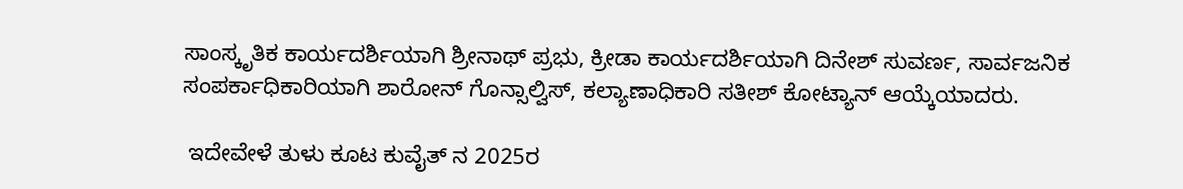ಸಾಂಸ್ಕೃತಿಕ ಕಾರ್ಯದರ್ಶಿಯಾಗಿ ಶ್ರೀನಾಥ್ ಪ್ರಭು, ಕ್ರೀಡಾ ಕಾರ್ಯದರ್ಶಿಯಾಗಿ ದಿನೇಶ್ ಸುವರ್ಣ, ಸಾರ್ವಜನಿಕ ಸಂಪರ್ಕಾಧಿಕಾರಿಯಾಗಿ ಶಾರೋನ್ ಗೊನ್ಸಾಲ್ವಿಸ್, ಕಲ್ಯಾಣಾಧಿಕಾರಿ ಸತೀಶ್ ಕೋಟ್ಯಾನ್ ಆಯ್ಕೆಯಾದರು.

 ಇದೇವೇಳೆ ತುಳು ಕೂಟ ಕುವೈತ್ ನ 2025ರ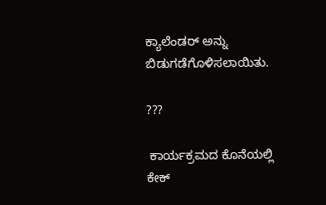ಕ್ಯಾಲೆಂಡರ್ ಅನ್ನು ಬಿಡುಗಡೆಗೊಳಿಸಲಾಯಿತು.

???

 ಕಾರ್ಯಕ್ರಮದ ಕೊನೆಯಲ್ಲಿ ಕೇಕ್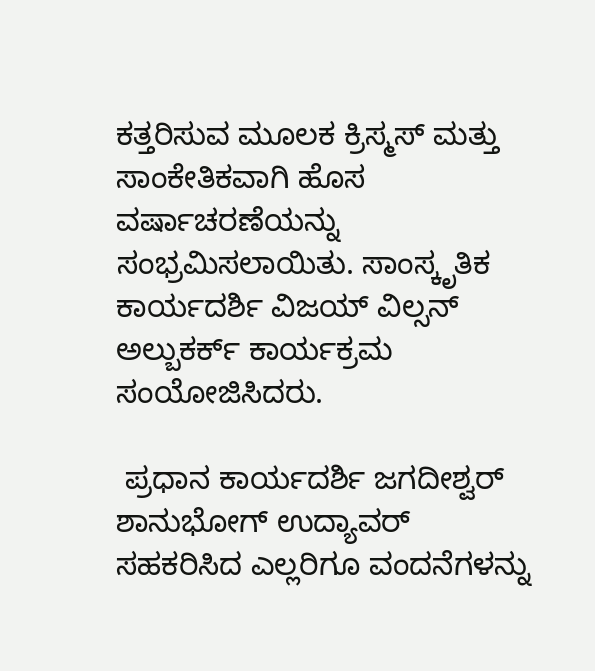ಕತ್ತರಿಸುವ ಮೂಲಕ ಕ್ರಿಸ್ಮಸ್ ಮತ್ತು ಸಾಂಕೇತಿಕವಾಗಿ ಹೊಸ ವರ್ಷಾಚರಣೆಯನ್ನು ಸಂಭ್ರಮಿಸಲಾಯಿತು. ಸಾಂಸ್ಕೃತಿಕ ಕಾರ್ಯದರ್ಶಿ ವಿಜಯ್ ವಿಲ್ಸನ್ ಅಲ್ಬುಕರ್ಕ್ ಕಾರ್ಯಕ್ರಮ ಸಂಯೋಜಿಸಿದರು.

 ಪ್ರಧಾನ ಕಾರ್ಯದರ್ಶಿ ಜಗದೀಶ್ವರ್ ಶಾನುಭೋಗ್ ಉದ್ಯಾವರ್ ಸಹಕರಿಸಿದ ಎಲ್ಲರಿಗೂ ವಂದನೆಗಳನ್ನು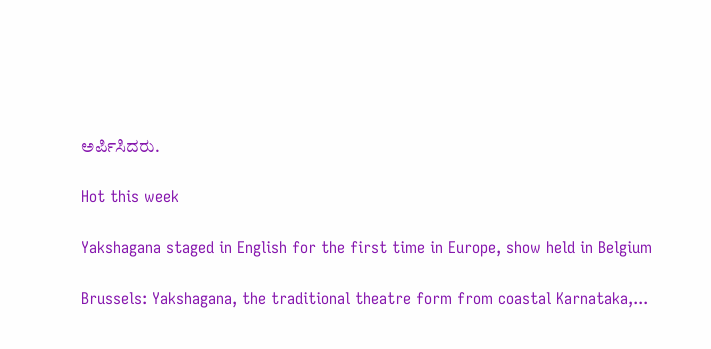ಅರ್ಪಿಸಿದರು.

Hot this week

Yakshagana staged in English for the first time in Europe, show held in Belgium

Brussels: Yakshagana, the traditional theatre form from coastal Karnataka,...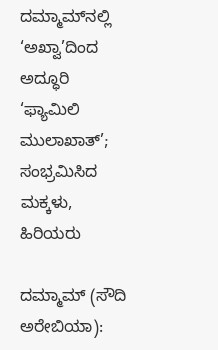ದಮ್ಮಾಮ್‌ನಲ್ಲಿ ‘ಅಖ್ವಾ’ದಿಂದ ಅದ್ಧೂರಿ ‘ಫ್ಯಾಮಿಲಿ ಮುಲಾಖಾತ್’; ಸಂಭ್ರಮಿಸಿದ ಮಕ್ಕಳು, ಹಿರಿಯರು

ದಮ್ಮಾಮ್ (ಸೌದಿ ಅರೇಬಿಯಾ):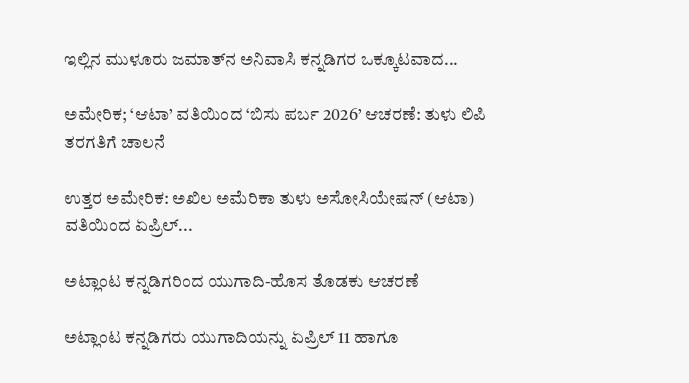ಇಲ್ಲಿನ ಮುಳೂರು ಜಮಾತ್‌ನ ಅನಿವಾಸಿ ಕನ್ನಡಿಗರ ಒಕ್ಕೂಟವಾದ...

ಅಮೇರಿಕ; ‘ಆಟಾ’ ವತಿಯಿಂದ ‘ಬಿಸು ಪರ್ಬ 2026’ ಆಚರಣೆ: ತುಳು ಲಿಪಿ ತರಗತಿಗೆ ಚಾಲನೆ

ಉತ್ತರ ಅಮೇರಿಕ: ಅಖಿಲ ಅಮೆರಿಕಾ ತುಳು ಅಸೋಸಿಯೇಷನ್ (ಆಟಾ) ವತಿಯಿಂದ ಏಪ್ರಿಲ್...

ಅಟ್ಲಾಂಟ ಕನ್ನಡಿಗರಿಂದ ಯುಗಾದಿ-ಹೊಸ ತೊಡಕು ಆಚರಣೆ

ಅಟ್ಲಾಂಟ ಕನ್ನಡಿಗರು ಯುಗಾದಿಯನ್ನು ಏಪ್ರಿಲ್ 11 ಹಾಗೂ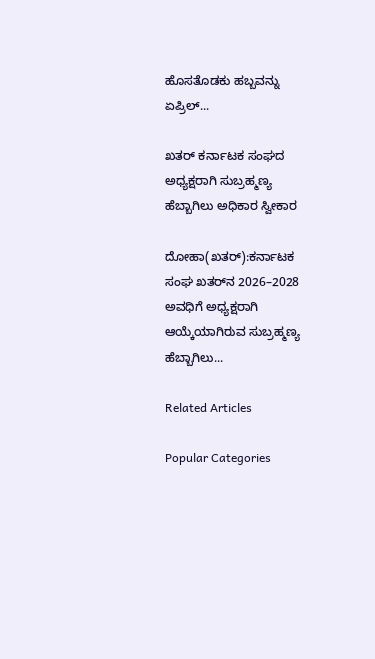ಹೊಸತೊಡಕು ಹಬ್ಬವನ್ನು ಏಪ್ರಿಲ್...

ಖತರ್‌ ಕರ್ನಾಟಕ ಸಂಘದ ಅಧ್ಯಕ್ಷರಾಗಿ ಸುಬ್ರಹ್ಮಣ್ಯ ಹೆಬ್ಬಾಗಿಲು ಅಧಿಕಾರ ಸ್ವೀಕಾರ

ದೋಹಾ(ಖತರ್):ಕರ್ನಾಟಕ ಸಂಘ ಖತರ್‌ನ 2026–2028 ಅವಧಿಗೆ ಅಧ್ಯಕ್ಷರಾಗಿ ಆಯ್ಕೆಯಾಗಿರುವ ಸುಬ್ರಹ್ಮಣ್ಯ ಹೆಬ್ಬಾಗಿಲು...

Related Articles

Popular Categories